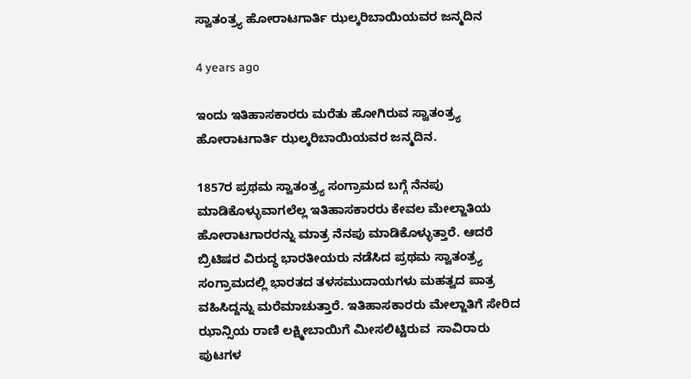ಸ್ವಾತಂತ್ರ್ಯ ಹೋರಾಟಗಾರ್ತಿ ಝಲ್ಕರಿಬಾಯಿಯವರ ಜನ್ಮದಿನ

4 years ago

ಇಂದು ಇತಿಹಾಸಕಾರರು ಮರೆತು ಹೋಗಿರುವ ಸ್ವಾತಂತ್ರ್ಯ ಹೋರಾಟಗಾರ್ತಿ ಝಲ್ಕರಿಬಾಯಿಯವರ ಜನ್ಮದಿನ.

1857ರ ಪ್ರಥಮ ಸ್ವಾತಂತ್ರ್ಯ ಸಂಗ್ರಾಮದ ಬಗ್ಗೆ ನೆನಪು ಮಾಡಿಕೊಳ್ಳುವಾಗಲೆಲ್ಲ ಇತಿಹಾಸಕಾರರು ಕೇವಲ ಮೇಲ್ಜಾತಿಯ ಹೋರಾಟಗಾರರನ್ನು ಮಾತ್ರ ನೆನಪು ಮಾಡಿಕೊಳ್ಳುತ್ತಾರೆ. ಆದರೆ ಬ್ರಿಟಿಷರ ವಿರುದ್ಧ ಭಾರತೀಯರು ನಡೆಸಿದ ಪ್ರಥಮ ಸ್ವಾತಂತ್ರ್ಯ ಸಂಗ್ರಾಮದಲ್ಲಿ ಭಾರತದ ತಳಸಮುದಾಯಗಳು ಮಹತ್ವದ ಪಾತ್ರ ವಹಿಸಿದ್ದನ್ನು ಮರೆಮಾಚುತ್ತಾರೆ. ಇತಿಹಾಸಕಾರರು ಮೇಲ್ಜಾತಿಗೆ ಸೇರಿದ ಝಾನ್ಸಿಯ ರಾಣಿ ಲಕ್ಷ್ಮೀಬಾಯಿಗೆ ಮೀಸಲಿಟ್ಟಿರುವ  ಸಾವಿರಾರು ಪುಟಗಳ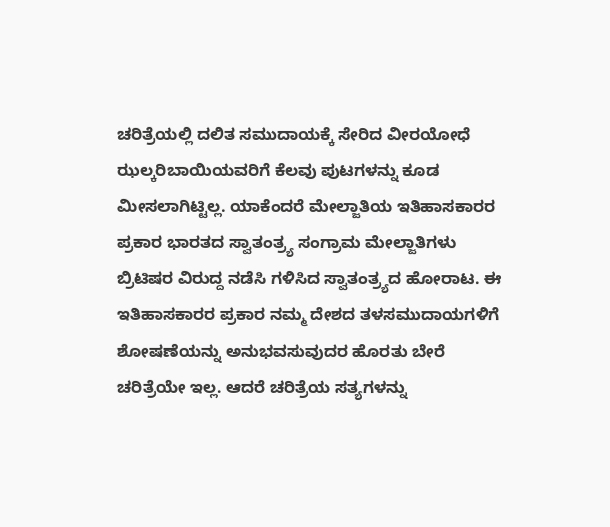ಚರಿತ್ರೆಯಲ್ಲಿ ದಲಿತ ಸಮುದಾಯಕ್ಕೆ ಸೇರಿದ ವೀರಯೋಧೆ ಝಲ್ಕರಿಬಾಯಿಯವರಿಗೆ ಕೆಲವು ಪುಟಗಳನ್ನು ಕೂಡ ಮೀಸಲಾಗಿಟ್ಟಿಲ್ಲ. ಯಾಕೆಂದರೆ ಮೇಲ್ಜಾತಿಯ ಇತಿಹಾಸಕಾರರ ಪ್ರಕಾರ ಭಾರತದ ಸ್ವಾತಂತ್ರ್ಯ ಸಂಗ್ರಾಮ ಮೇಲ್ಜಾತಿಗಳು ಬ್ರಿಟಿಷರ ವಿರುದ್ದ ನಡೆಸಿ ಗಳಿಸಿದ ಸ್ವಾತಂತ್ರ್ಯದ ಹೋರಾಟ. ಈ ಇತಿಹಾಸಕಾರರ ಪ್ರಕಾರ ನಮ್ಮ ದೇಶದ ತಳಸಮುದಾಯಗಳಿಗೆ ಶೋಷಣೆಯನ್ನು ಅನುಭವಸುವುದರ ಹೊರತು ಬೇರೆ ಚರಿತ್ರೆಯೇ ಇಲ್ಲ. ಆದರೆ ಚರಿತ್ರೆಯ ಸತ್ಯಗಳನ್ನು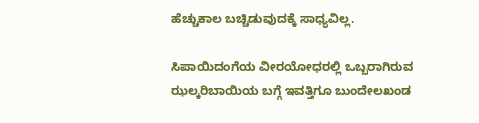ಹೆಚ್ಚುಕಾಲ ಬಚ್ಚಿಡುವುದಕ್ಕೆ ಸಾಧ್ಯವಿಲ್ಲ.

ಸಿಪಾಯಿದಂಗೆಯ ವೀರಯೋಧರಲ್ಲಿ ಒಬ್ಬರಾಗಿರುವ ಝಲ್ಕರಿಬಾಯಿಯ ಬಗ್ಗೆ ಇವತ್ತಿಗೂ ಬುಂದೇಲಖಂಡ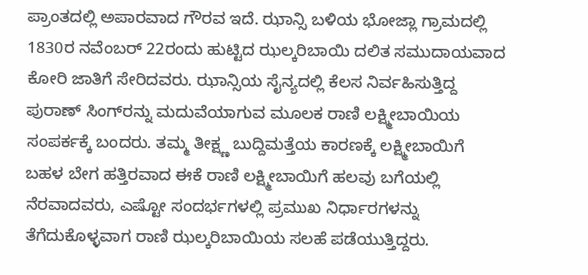ಪ್ರಾಂತದಲ್ಲಿ ಅಪಾರವಾದ ಗೌರವ ಇದೆ. ಝಾನ್ಸಿ ಬಳಿಯ ಭೋಜ್ಲಾ ಗ್ರಾಮದಲ್ಲಿ 1830ರ ನವೆಂಬರ್ 22ರಂದು ಹುಟ್ಟಿದ ಝಲ್ಕರಿಬಾಯಿ ದಲಿತ ಸಮುದಾಯವಾದ ಕೋರಿ ಜಾತಿಗೆ ಸೇರಿದವರು. ಝಾನ್ಸಿಯ ಸೈನ್ಯದಲ್ಲಿ ಕೆಲಸ ನಿರ್ವಹಿಸುತ್ತಿದ್ದ ಪುರಾಣ್ ಸಿಂಗ್‌ರನ್ನು ಮದುವೆಯಾಗುವ ಮೂಲಕ ರಾಣಿ ಲಕ್ಷ್ಮೀಬಾಯಿಯ ಸಂಪರ್ಕಕ್ಕೆ ಬಂದರು. ತಮ್ಮ ತೀಕ್ಷ್ಣ ಬುದ್ದಿಮತ್ತೆಯ ಕಾರಣಕ್ಕೆ ಲಕ್ಷ್ಮೀಬಾಯಿಗೆ ಬಹಳ ಬೇಗ ಹತ್ತಿರವಾದ ಈಕೆ ರಾಣಿ ಲಕ್ಷ್ಮೀಬಾಯಿಗೆ ಹಲವು ಬಗೆಯಲ್ಲಿ ನೆರವಾದವರು, ಎಷ್ಟೋ ಸಂದರ್ಭಗಳಲ್ಲಿ ಪ್ರಮುಖ ನಿರ್ಧಾರಗಳನ್ನು ತೆಗೆದುಕೊಳ್ಳವಾಗ ರಾಣಿ ಝಲ್ಕರಿಬಾಯಿಯ ಸಲಹೆ ಪಡೆಯುತ್ತಿದ್ದರು.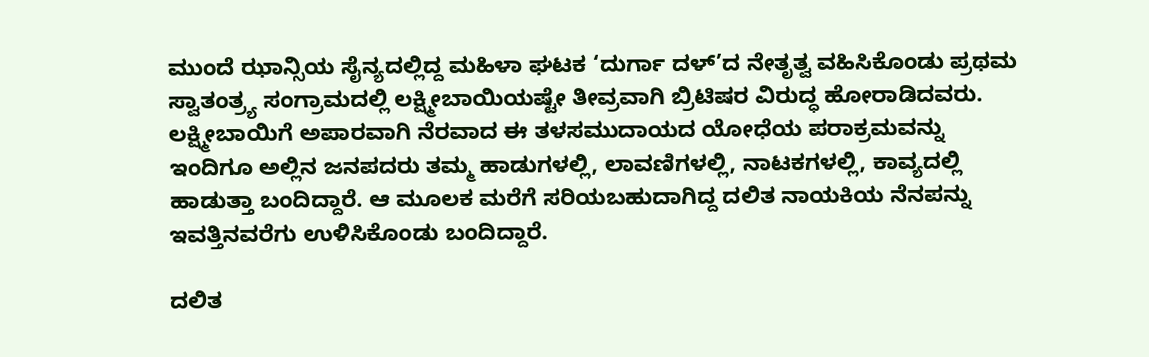ಮುಂದೆ ಝಾನ್ಸಿಯ ಸೈನ್ಯದಲ್ಲಿದ್ದ ಮಹಿಳಾ ಘಟಕ ‘ದುರ್ಗಾ ದಳ್’ದ ನೇತೃತ್ವ ವಹಿಸಿಕೊಂಡು ಪ್ರಥಮ ಸ್ವಾತಂತ್ರ್ಯ ಸಂಗ್ರಾಮದಲ್ಲಿ ಲಕ್ಷ್ಮೀಬಾಯಿಯಷ್ಟೇ ತೀವ್ರವಾಗಿ ಬ್ರಿಟಿಷರ ವಿರುದ್ಧ ಹೋರಾಡಿದವರು. ಲಕ್ಷ್ಮೀಬಾಯಿಗೆ ಅಪಾರವಾಗಿ ನೆರವಾದ ಈ ತಳಸಮುದಾಯದ ಯೋಧೆಯ ಪರಾಕ್ರಮವನ್ನು ಇಂದಿಗೂ ಅಲ್ಲಿನ ಜನಪದರು ತಮ್ಮ ಹಾಡುಗಳಲ್ಲಿ, ಲಾವಣಿಗಳಲ್ಲಿ, ನಾಟಕಗಳಲ್ಲಿ, ಕಾವ್ಯದಲ್ಲಿ ಹಾಡುತ್ತಾ ಬಂದಿದ್ದಾರೆ. ಆ ಮೂಲಕ ಮರೆಗೆ ಸರಿಯಬಹುದಾಗಿದ್ದ ದಲಿತ ನಾಯಕಿಯ ನೆನಪನ್ನು ಇವತ್ತಿನವರೆಗು ಉಳಿಸಿಕೊಂಡು ಬಂದಿದ್ದಾರೆ.

ದಲಿತ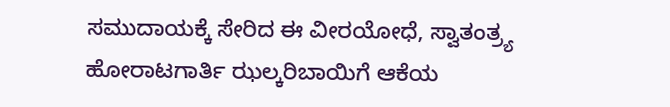ಸಮುದಾಯಕ್ಕೆ ಸೇರಿದ ಈ ವೀರಯೋಧೆ, ಸ್ವಾತಂತ್ರ್ಯ ಹೋರಾಟಗಾರ್ತಿ ಝಲ್ಕರಿಬಾಯಿಗೆ ಆಕೆಯ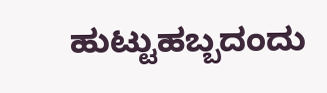ಹುಟ್ಟುಹಬ್ಬದಂದು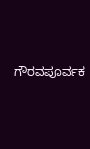ಗೌರವಪೂರ್ವಕ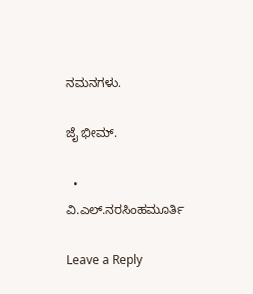ನಮನಗಳು.

ಜೈ ಭೀಮ್.

  • ವಿ.ಎಲ್.ನರಸಿಂಹಮೂರ್ತಿ

Leave a Reply